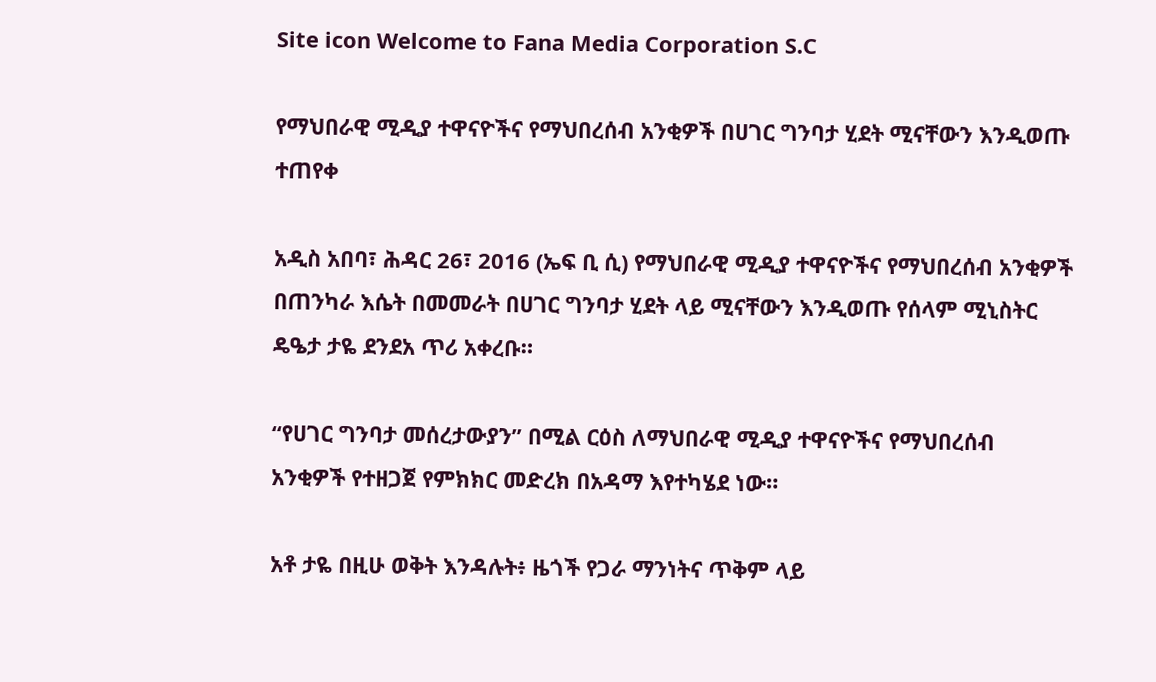Site icon Welcome to Fana Media Corporation S.C

የማህበራዊ ሚዲያ ተዋናዮችና የማህበረሰብ አንቂዎች በሀገር ግንባታ ሂደት ሚናቸውን እንዲወጡ ተጠየቀ

አዲስ አበባ፣ ሕዳር 26፣ 2016 (ኤፍ ቢ ሲ) የማህበራዊ ሚዲያ ተዋናዮችና የማህበረሰብ አንቂዎች በጠንካራ እሴት በመመራት በሀገር ግንባታ ሂደት ላይ ሚናቸውን እንዲወጡ የሰላም ሚኒስትር ዴዔታ ታዬ ደንደአ ጥሪ አቀረቡ።

“የሀገር ግንባታ መሰረታውያን” በሚል ርዕስ ለማህበራዊ ሚዲያ ተዋናዮችና የማህበረሰብ አንቂዎች የተዘጋጀ የምክክር መድረክ በአዳማ እየተካሄደ ነው።

አቶ ታዬ በዚሁ ወቅት እንዳሉት፥ ዜጎች የጋራ ማንነትና ጥቅም ላይ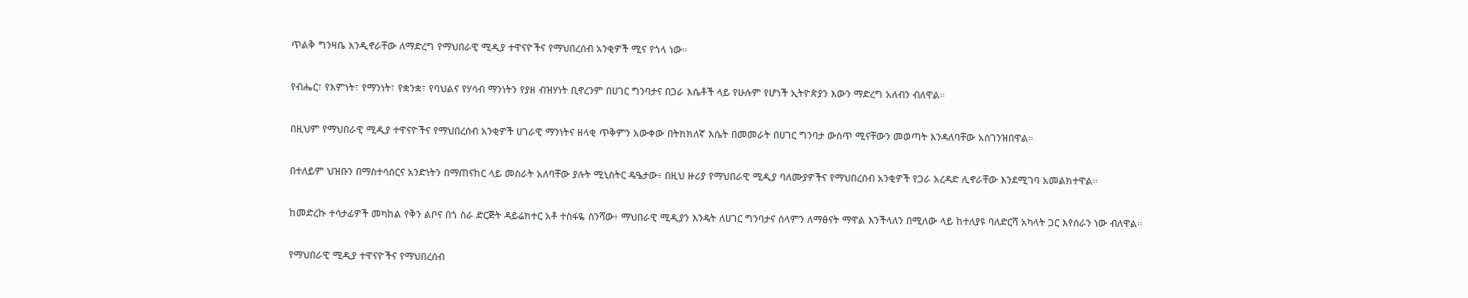ጥልቅ ግንዛቤ እንዲኖራቸው ለማድረግ የማህበራዊ ሚዲያ ተዋናዮችና የማህበረሰብ አንቂዎች ሚና የጎላ ነው።

የብሔር፣ የእምነት፣ የማንነት፣ የቋንቋ፣ የባህልና የሃሳብ ማንነትን የያዘ ብዝሃነት ቢኖረንም በሀገር ግንባታና በጋራ እሴቶች ላይ የሁሉም የሆነች ኢትዮጵያን እውን ማድረግ አለብን ብለዋል።

በዚህም የማህበራዊ ሚዲያ ተዋናዮችና የማህበረሰብ አንቂዎች ሀገራዊ ማንነትና ዘላቂ ጥቅምን አውቀው በትክክለኛ እሴት በመመራት በሀገር ግንባታ ውስጥ ሚናቸውን መወጣት እንዳለባቸው አስገንዝበዋል።

በተለይም ህዝቡን በማስተሳሰርና አንድነትን በማጠናከር ላይ መስራት አለባቸው ያሉት ሚኒስትር ዴዔታው፥ በዚህ ዙሪያ የማህበራዊ ሚዲያ ባለሙያዎችና የማህበረሰብ አንቂዎች የጋራ አረዳድ ሊኖራቸው እንደሚገባ አመልክተዋል።

ከመድረኩ ተሳታፊዎች መካከል የቅን ልቦና በጎ ስራ ድርጅት ዳይሬክተር አቶ ተስፋዬ ስንሻው፥ ማህበራዊ ሚዲያን እንዴት ለሀገር ግንባታና ሰላምን ለማፅናት ማዋል እንችላለን በሚለው ላይ ከተለያዩ ባለድርሻ አካላት ጋር እየሰራን ነው ብለዋል።

የማህበራዊ ሚዲያ ተዋናዮችና የማህበረሰብ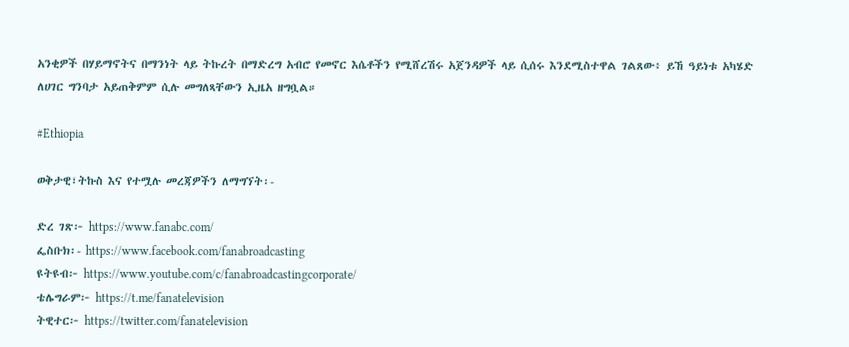አንቂዎች በሃይማኖትና በማንነት ላይ ትኩረት በማድረግ አብሮ የመኖር እሴቶችን የሚሸረሽሩ አጀንዳዎች ላይ ሲሰሩ እንደሚስተዋል ገልጸው፥ ይኸ ዓይነቱ አካሄድ ለሀገር ግንባታ አይጠቅምም ሲሉ መግለጻቸውን ኢዜአ ዘግቧል።

#Ethiopia

ወቅታዊ፣ትኩስ እና የተሟሉ መረጃዎችን ለማግኘት፡-

ድረ ገጽ፦ https://www.fanabc.com/
ፌስቡክ፡- https://www.facebook.com/fanabroadcasting
ዩትዩብ፦ https://www.youtube.com/c/fanabroadcastingcorporate/
ቴሌግራም፦ https://t.me/fanatelevision
ትዊተር፦ https://twitter.com/fanatelevision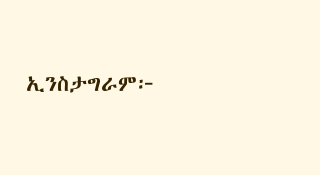ኢንስታግራም፦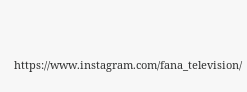https://www.instagram.com/fana_television/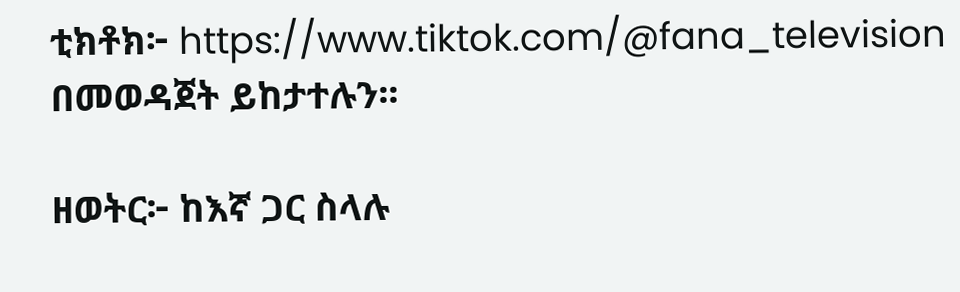ቲክቶክ፦ https://www.tiktok.com/@fana_television በመወዳጀት ይከታተሉን፡፡

ዘወትር፦ ከእኛ ጋር ስላሉ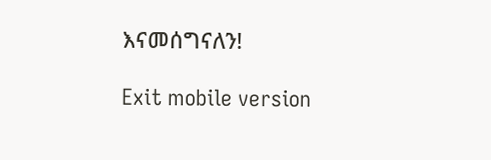እናመሰግናለን!

Exit mobile version